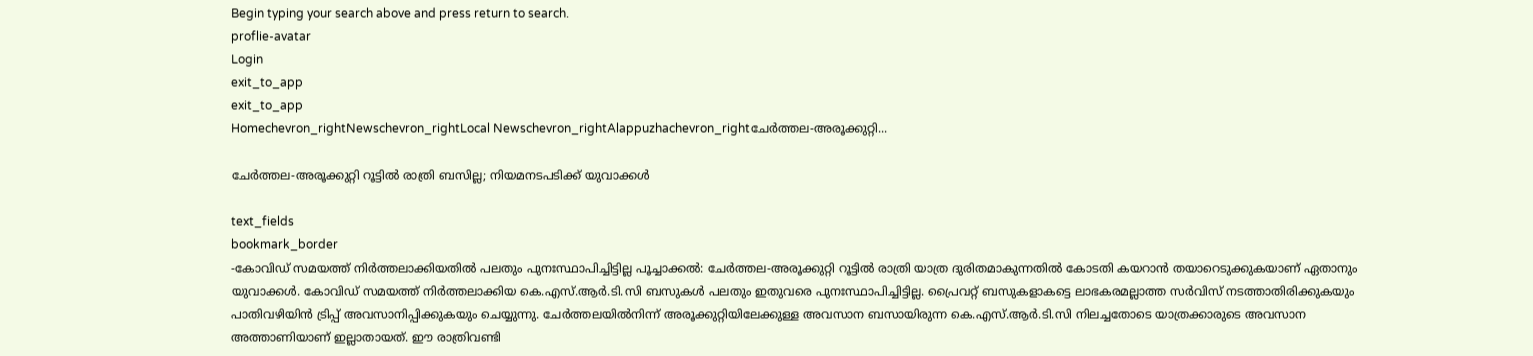Begin typing your search above and press return to search.
proflie-avatar
Login
exit_to_app
exit_to_app
Homechevron_rightNewschevron_rightLocal Newschevron_rightAlappuzhachevron_rightചേർത്തല-അരൂക്കുറ്റി...

ചേർത്തല-അരൂക്കുറ്റി റൂട്ടിൽ രാത്രി ബസില്ല; നിയമനടപടിക്ക് യുവാക്കൾ

text_fields
bookmark_border
-കോവിഡ് സമയത്ത് നിർത്തലാക്കിയതിൽ പലതും പുനഃസ്ഥാപിച്ചിട്ടില്ല പൂച്ചാക്കൽ: ചേർത്തല-അരൂക്കുറ്റി റൂട്ടിൽ രാത്രി യാത്ര ദുരിതമാകുന്നതിൽ കോടതി കയറാൻ തയാറെടുക്കുകയാണ് ഏതാനും യുവാക്കൾ. കോവിഡ് സമയത്ത് നിർത്തലാക്കിയ കെ.എസ്.ആർ.ടി.സി ബസുകൾ പലതും ഇതുവരെ പുനഃസ്ഥാപിച്ചിട്ടില്ല. പ്രൈവറ്റ് ബസുകളാകട്ടെ ലാഭകരമല്ലാത്ത സർവിസ് നടത്താതിരിക്കുകയും പാതിവഴിയിൻ ട്രിപ്പ് അവസാനിപ്പിക്കുകയും ചെയ്യുന്നു. ചേർത്തലയിൽനിന്ന് അരൂക്കുറ്റിയിലേക്കുള്ള അവസാന ബസായിരുന്ന കെ.എസ്.ആർ.ടി.സി നിലച്ചതോടെ യാത്രക്കാരുടെ അവസാന അത്താണിയാണ് ഇല്ലാതായത്. ഈ രാത്രിവണ്ടി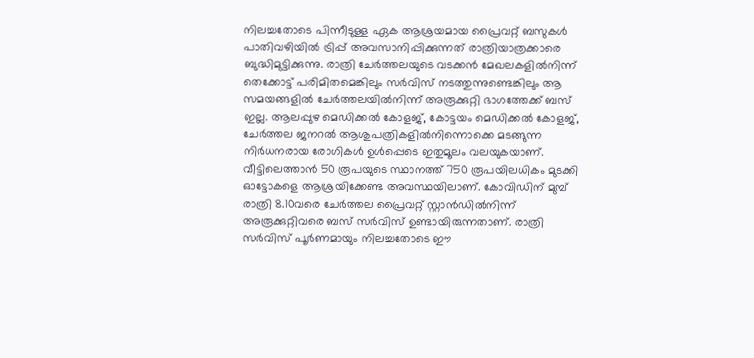നിലച്ചതോടെ പിന്നീടുള്ള ഏക ആശ്രയമായ പ്രൈവറ്റ് ബസുകൾ പാതിവഴിയിൽ ട്രിപ്പ് അവസാനിപ്പിക്കുന്നത് രാത്രിയാത്രക്കാരെ ബുദ്ധിമുട്ടിക്കുന്നു. രാത്രി ചേർത്തലയുടെ വടക്കൻ മേഖലകളിൽനിന്ന് തെക്കോട്ട് പരിമിതമെങ്കിലും സർവിസ് നടത്തുന്നുണ്ടെങ്കിലും ആ സമയങ്ങളിൽ ചേർത്തലയിൽനിന്ന് അരൂക്കുറ്റി ഭാഗത്തേക്ക് ബസ് ഇല്ല. ആലപ്പുഴ മെഡിക്കൽ കോളജ്, കോട്ടയം മെഡിക്കൽ കോളജ്, ചേർത്തല ജനറൽ ആശുപത്രികളിൽനിന്നൊക്കെ മടങ്ങുന്ന നിർധനരായ രോഗികൾ ഉൾപ്പെടെ ഇതുമൂലം വലയുകയാണ്. വീട്ടിലെത്താൻ 50 രൂപയുടെ സ്ഥാനത്ത് 750 രൂപയിലധികം മുടക്കി ഓട്ടോകളെ ആശ്രയിക്കേണ്ട അവസ്ഥയിലാണ്. കോവിഡിന് മുമ്പ് രാത്രി 8.10വരെ ചേർത്തല പ്രൈവറ്റ് സ്റ്റാൻഡിൽനിന്ന് അരൂക്കുറ്റിവരെ ബസ് സർവിസ് ഉണ്ടായിരുന്നതാണ്. രാത്രി സർവിസ് പൂർണമായും നിലച്ചതോടെ ഈ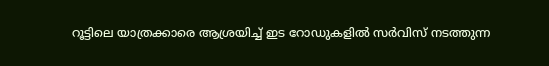റൂട്ടിലെ യാത്രക്കാരെ ആശ്രയിച്ച് ഇട റോഡുകളിൽ സർവിസ് നടത്തുന്ന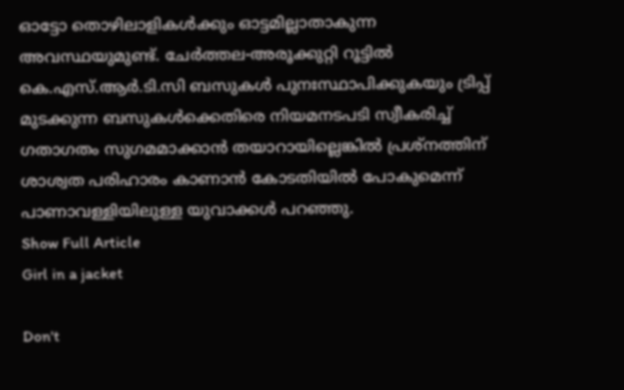ഓട്ടോ തൊഴിലാളികൾക്കും ഓട്ടമില്ലാതാകുന്ന അവസ്ഥയുമുണ്ട്. ചേർത്തല-അരൂക്കുറ്റി റൂട്ടിൽ കെ.എസ്.ആർ.ടി.സി ബസുകൾ പുനഃസ്ഥാപിക്കുകയും ട്രിപ്പ് മുടക്കുന്ന ബസുകൾക്കെതിരെ നിയമനടപടി സ്വീകരിച്ച് ഗതാഗതം സുഗമമാക്കാൻ തയാറായില്ലെങ്കിൽ പ്രശ്നത്തിന് ശാശ്വത പരിഹാരം കാണാൻ കോടതിയിൽ പോകുമെന്ന് പാണാവള്ളിയിലുള്ള യുവാക്കൾ പറഞ്ഞു.
Show Full Article
Girl in a jacket

Don't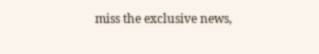miss the exclusive news,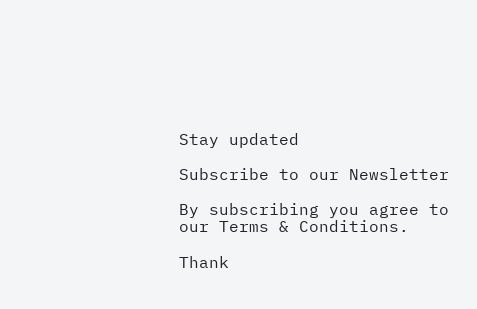Stay updated

Subscribe to our Newsletter

By subscribing you agree to our Terms & Conditions.

Thank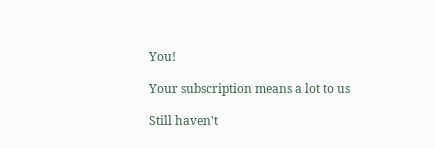You!

Your subscription means a lot to us

Still haven't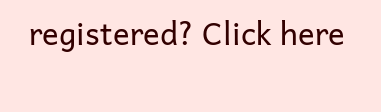registered? Click here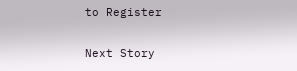to Register

Next Story